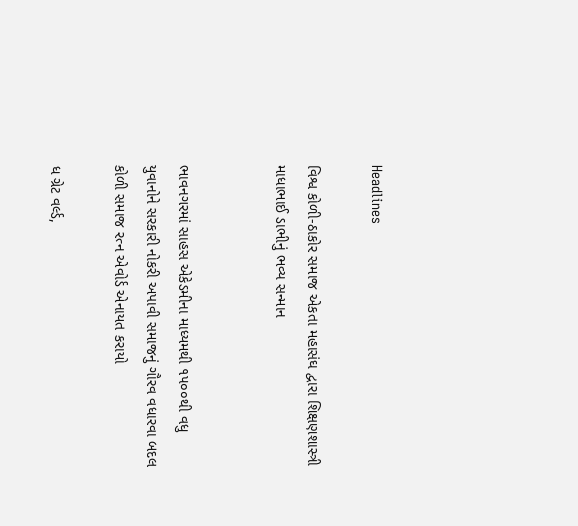Headlines

વિશ્વ કોળી-ઠાકોર સમાજ એકતા મહાસંઘ દ્વારા શિક્ષણશાસ્ત્રી માધાભાઈ ડાભીનું ભવ્ય સન્માન


ભાવનગરમાં સાહસ એકેડમીના માધ્યમથી ૧૫૦૦થી વધુ યુવાનોને સરકારી નોકરી અપાવી સમાજનું ગૌરવ વધારવા બદલ કોળી સમાજ રત્ન એવોર્ડ એનાયત કરાયો

ધ ગ્રેટ વર્લ્ડ,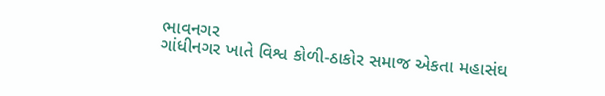ભાવનગર
ગાંધીનગર ખાતે વિશ્વ કોળી-ઠાકોર સમાજ એકતા મહાસંઘ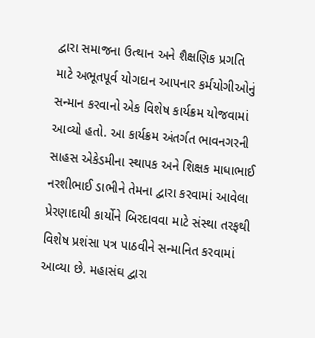દ્વારા સમાજના ઉત્થાન અને શૈક્ષણિક પ્રગતિ માટે અભૂતપૂર્વ યોગદાન આપનાર કર્મયોગીઓનું સન્માન કરવાનો એક વિશેષ કાર્યક્રમ યોજવામાં આવ્યો હતો. આ કાર્યક્રમ અંતર્ગત ભાવનગરની સાહસ એકેડમીના સ્થાપક અને શિક્ષક માધાભાઈ નરશીભાઈ ડાભીને તેમના દ્વારા કરવામાં આવેલા પ્રેરણાદાયી કાર્યોને બિરદાવવા માટે સંસ્થા તરફથી વિશેષ પ્રશંસા પત્ર પાઠવીને સન્માનિત કરવામાં આવ્યા છે. મહાસંઘ દ્વારા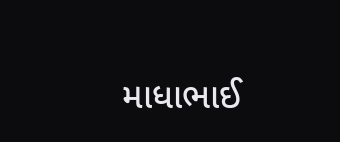માધાભાઈ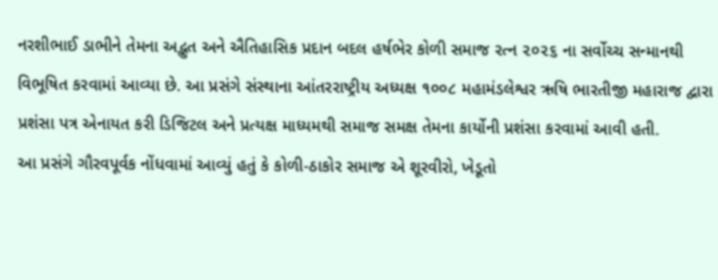નરશીભાઈ ડાભીને તેમના અદ્ભુત અને ઐતિહાસિક પ્રદાન બદલ હર્ષભેર કોળી સમાજ રત્ન ૨૦૨૬ ના સર્વોચ્ચ સન્માનથી વિભૂષિત કરવામાં આવ્યા છે. આ પ્રસંગે સંસ્થાના આંતરરાષ્ટ્રીય અધ્યક્ષ ૧૦૦૮ મહામંડલેશ્વર ઋષિ ભારતીજી મહારાજ દ્વારા પ્રશંસા પત્ર એનાયત કરી ડિજિટલ અને પ્રત્યક્ષ માધ્યમથી સમાજ સમક્ષ તેમના કાર્યોની પ્રશંસા કરવામાં આવી હતી.
આ પ્રસંગે ગૌરવપૂર્વક નોંધવામાં આવ્યું હતું કે કોળી-ઠાકોર સમાજ એ શૂરવીરો, ખેડૂતો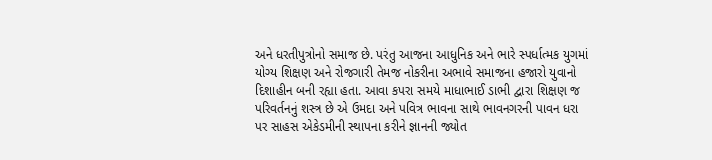અને ધરતીપુત્રોનો સમાજ છે. પરંતુ આજના આધુનિક અને ભારે સ્પર્ધાત્મક યુગમાં યોગ્ય શિક્ષણ અને રોજગારી તેમજ નોકરીના અભાવે સમાજના હજારો યુવાનો દિશાહીન બની રહ્યા હતા. આવા કપરા સમયે માધાભાઈ ડાભી દ્વારા શિક્ષણ જ પરિવર્તનનું શસ્ત્ર છે એ ઉમદા અને પવિત્ર ભાવના સાથે ભાવનગરની પાવન ધરા પર સાહસ એકેડમીની સ્થાપના કરીને જ્ઞાનની જ્યોત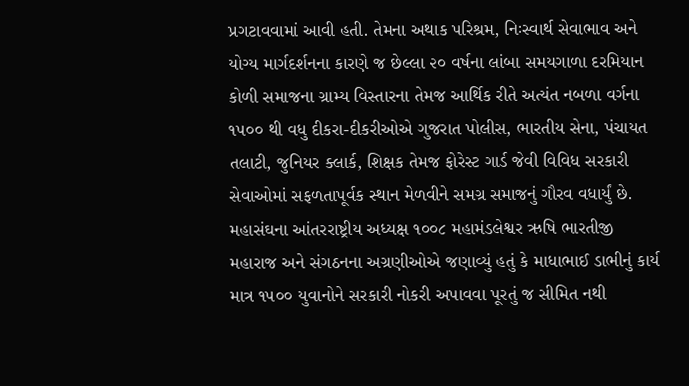પ્રગટાવવામાં આવી હતી. તેમના અથાક પરિશ્રમ, નિઃસ્વાર્થ સેવાભાવ અને યોગ્ય માર્ગદર્શનના કારણે જ છેલ્લા ૨૦ વર્ષના લાંબા સમયગાળા દરમિયાન કોળી સમાજના ગ્રામ્ય વિસ્તારના તેમજ આર્થિક રીતે અત્યંત નબળા વર્ગના ૧૫૦૦ થી વધુ દીકરા-દીકરીઓએ ગુજરાત પોલીસ, ભારતીય સેના, પંચાયત તલાટી, જુનિયર ક્લાર્ક, શિક્ષક તેમજ ફોરેસ્ટ ગાર્ડ જેવી વિવિધ સરકારી સેવાઓમાં સફળતાપૂર્વક સ્થાન મેળવીને સમગ્ર સમાજનું ગૌરવ વધાર્યું છે.
મહાસંઘના આંતરરાષ્ટ્રીય અધ્યક્ષ ૧૦૦૮ મહામંડલેશ્વર ઋષિ ભારતીજી મહારાજ અને સંગઠનના અગ્રણીઓએ જણાવ્યું હતું કે માધાભાઈ ડાભીનું કાર્ય માત્ર ૧૫૦૦ યુવાનોને સરકારી નોકરી અપાવવા પૂરતું જ સીમિત નથી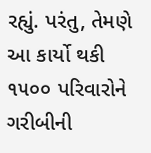રહ્યું. પરંતુ, તેમણે આ કાર્યો થકી ૧૫૦૦ પરિવારોને ગરીબીની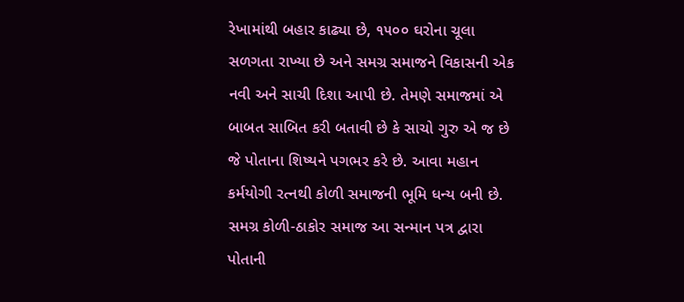રેખામાંથી બહાર કાઢ્યા છે, ૧૫૦૦ ઘરોના ચૂલા સળગતા રાખ્યા છે અને સમગ્ર સમાજને વિકાસની એક નવી અને સાચી દિશા આપી છે. તેમણે સમાજમાં એ બાબત સાબિત કરી બતાવી છે કે સાચો ગુરુ એ જ છે જે પોતાના શિષ્યને પગભર કરે છે. આવા મહાન કર્મયોગી રત્નથી કોળી સમાજની ભૂમિ ધન્ય બની છે. સમગ્ર કોળી-ઠાકોર સમાજ આ સન્માન પત્ર દ્વારા પોતાની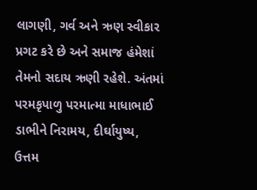લાગણી, ગર્વ અને ઋણ સ્વીકાર પ્રગટ કરે છે અને સમાજ હંમેશાં તેમનો સદાય ઋણી રહેશે. અંતમાં પરમકૃપાળુ પરમાત્મા માધાભાઈ ડાભીને નિરામય, દીર્ઘાયુષ્ય, ઉત્તમ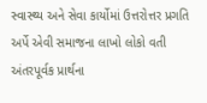સ્વાસ્થ્ય અને સેવા કાર્યોમાં ઉત્તરોત્તર પ્રગતિ અર્પે એવી સમાજના લાખો લોકો વતી અંતરપૂર્વક પ્રાર્થના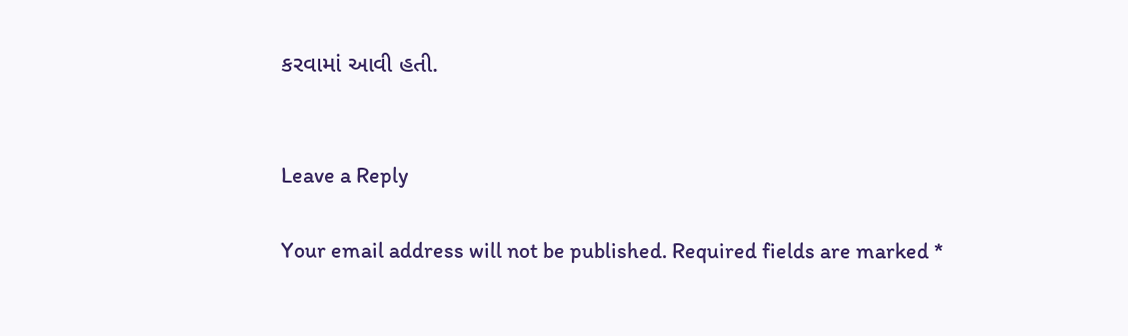કરવામાં આવી હતી.


Leave a Reply

Your email address will not be published. Required fields are marked *